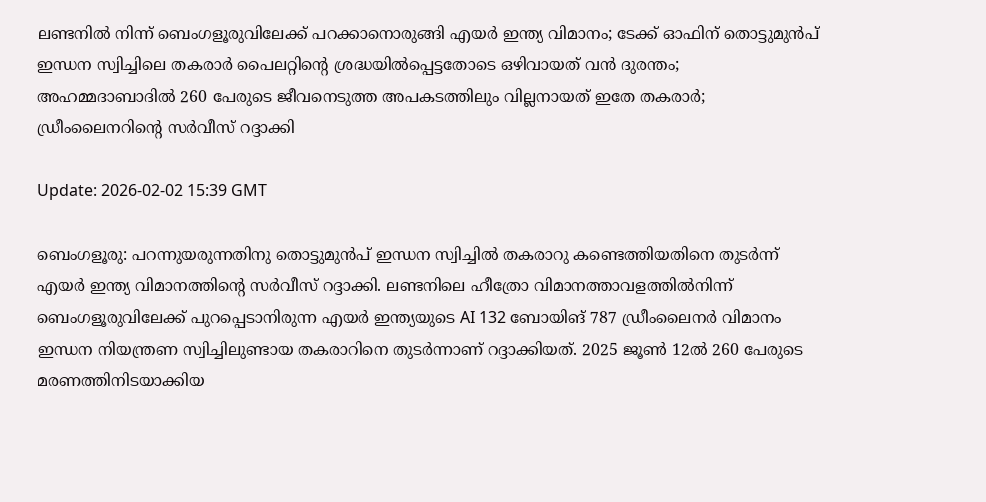ലണ്ടനിൽ നിന്ന് ബെംഗളൂരുവിലേക്ക് പറക്കാനൊരുങ്ങി എയർ ഇന്ത്യ വിമാനം; ടേക്ക് ഓഫിന് തൊട്ടുമുൻപ് ഇന്ധന സ്വിച്ചിലെ തകരാർ പൈലറ്റിന്റെ ശ്രദ്ധയിൽപ്പെട്ടതോടെ ഒഴിവായത് വൻ ദുരന്തം; അഹമ്മദാബാദിൽ 260 പേരുടെ ജീവനെടുത്ത അപകടത്തിലും വില്ലനായത് ഇതേ തകരാർ; ഡ്രീംലൈനറിന്റെ സർവീസ് റദ്ദാക്കി

Update: 2026-02-02 15:39 GMT

ബെംഗളൂരു: പറന്നുയരുന്നതിനു തൊട്ടുമുൻപ് ഇന്ധന സ്വിച്ചിൽ തകരാറു കണ്ടെത്തിയതിനെ തുടർന്ന് എയർ ഇന്ത്യ വിമാനത്തിന്റെ സർവീസ് റദ്ദാക്കി. ലണ്ടനിലെ ഹീത്രോ വിമാനത്താവളത്തിൽനിന്ന് ബെംഗളൂരുവിലേക്ക് പുറപ്പെടാനിരുന്ന എയർ ഇന്ത്യയുടെ AI 132 ബോയിങ് 787 ഡ്രീംലൈനർ വിമാനം ഇന്ധന നിയന്ത്രണ സ്വിച്ചിലുണ്ടായ തകരാറിനെ തുടർന്നാണ് റദ്ദാക്കിയത്. 2025 ജൂൺ 12ൽ 260 പേരുടെ മരണത്തിനിടയാക്കിയ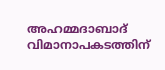അഹമ്മദാബാദ് വിമാനാപകടത്തിന്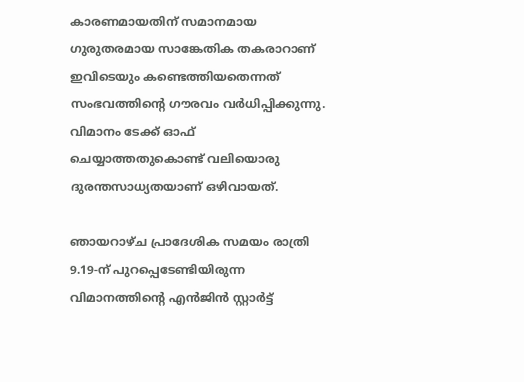കാരണമായതിന് സമാനമായ ഗുരുതരമായ സാങ്കേതിക തകരാറാണ് ഇവിടെയും കണ്ടെത്തിയതെന്നത് സംഭവത്തിന്റെ ഗൗരവം വർധിപ്പിക്കുന്നു. വിമാനം ടേക്ക് ഓഫ് ചെയ്യാത്തതുകൊണ്ട് വലിയൊരു ദുരന്തസാധ്യതയാണ് ഒഴിവായത്.

ഞായറാഴ്ച പ്രാദേശിക സമയം രാത്രി 9.19-ന് പുറപ്പെടേണ്ടിയിരുന്ന വിമാനത്തിന്റെ എൻജിൻ സ്റ്റാർട്ട്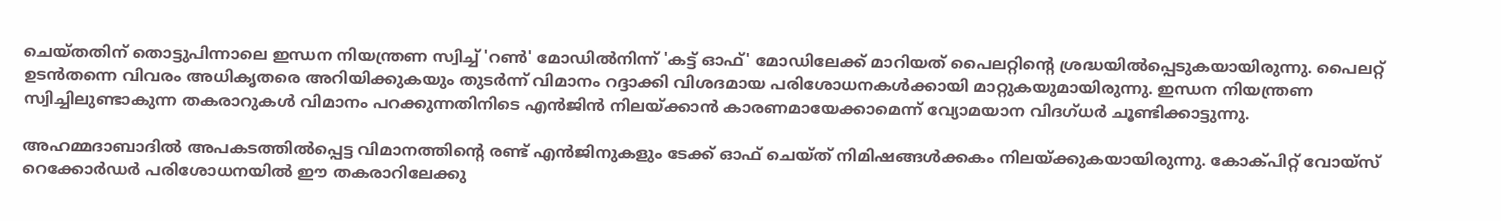ചെയ്തതിന് തൊട്ടുപിന്നാലെ ഇന്ധന നിയന്ത്രണ സ്വിച്ച് 'റൺ' മോഡിൽനിന്ന് 'കട്ട് ഓഫ്' മോഡിലേക്ക് മാറിയത് പൈലറ്റിന്റെ ശ്രദ്ധയിൽപ്പെടുകയായിരുന്നു. പൈലറ്റ് ഉടൻതന്നെ വിവരം അധികൃതരെ അറിയിക്കുകയും തുടർന്ന് വിമാനം റദ്ദാക്കി വിശദമായ പരിശോധനകൾക്കായി മാറ്റുകയുമായിരുന്നു. ഇന്ധന നിയന്ത്രണ സ്വിച്ചിലുണ്ടാകുന്ന തകരാറുകൾ വിമാനം പറക്കുന്നതിനിടെ എൻജിൻ നിലയ്ക്കാൻ കാരണമായേക്കാമെന്ന് വ്യോമയാന വിദഗ്ധർ ചൂണ്ടിക്കാട്ടുന്നു.

അഹമ്മദാബാദിൽ അപകടത്തിൽപ്പെട്ട വിമാനത്തിന്റെ രണ്ട് എൻജിനുകളും ടേക്ക് ഓഫ് ചെയ്ത് നിമിഷങ്ങൾക്കകം നിലയ്ക്കുകയായിരുന്നു. കോക്പിറ്റ് വോയ്‌സ് റെക്കോർഡർ പരിശോധനയിൽ ഈ തകരാറിലേക്കു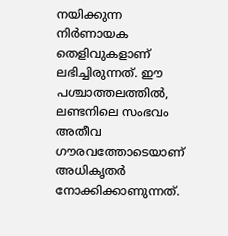നയിക്കുന്ന നിർണായക തെളിവുകളാണ് ലഭിച്ചിരുന്നത്. ഈ പശ്ചാത്തലത്തിൽ, ലണ്ടനിലെ സംഭവം അതീവ ഗൗരവത്തോടെയാണ് അധികൃതർ നോക്കിക്കാണുന്നത്.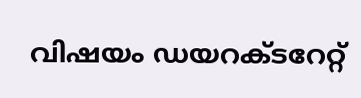വിഷയം ഡയറക്ടറേറ്റ്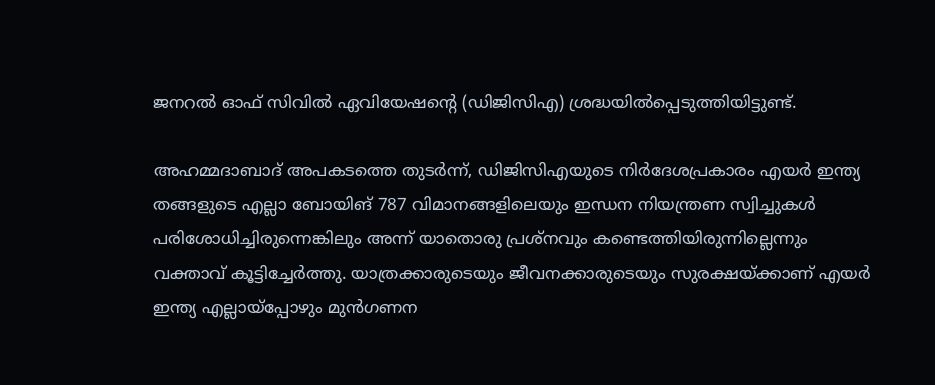ജനറൽ ഓഫ് സിവിൽ ഏവിയേഷന്റെ (ഡിജിസിഎ) ശ്രദ്ധയിൽപ്പെടുത്തിയിട്ടുണ്ട്.

അഹമ്മദാബാദ് അപകടത്തെ തുടർന്ന്, ഡിജിസിഎയുടെ നിർദേശപ്രകാരം എയർ ഇന്ത്യ തങ്ങളുടെ എല്ലാ ബോയിങ് 787 വിമാനങ്ങളിലെയും ഇന്ധന നിയന്ത്രണ സ്വിച്ചുകൾ പരിശോധിച്ചിരുന്നെങ്കിലും അന്ന് യാതൊരു പ്രശ്നവും കണ്ടെത്തിയിരുന്നില്ലെന്നും വക്താവ് കൂട്ടിച്ചേർത്തു. യാത്രക്കാരുടെയും ജീവനക്കാരുടെയും സുരക്ഷയ്ക്കാണ് എയർ ഇന്ത്യ എല്ലായ്പ്പോഴും മുൻഗണന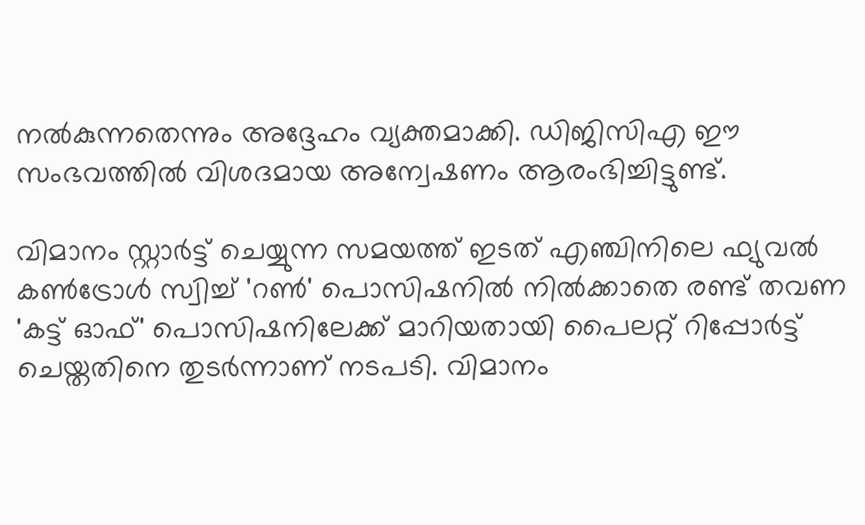നൽകുന്നതെന്നും അദ്ദേഹം വ്യക്തമാക്കി. ഡിജിസിഎ ഈ സംഭവത്തിൽ വിശദമായ അന്വേഷണം ആരംഭിച്ചിട്ടുണ്ട്.

വിമാനം സ്റ്റാർട്ട് ചെയ്യുന്ന സമയത്ത് ഇടത് എഞ്ചിനിലെ ഫ്യുവൽ കൺട്രോൾ സ്വിച്ച് 'റൺ' പൊസിഷനിൽ നിൽക്കാതെ രണ്ട് തവണ 'കട്ട് ഓഫ്' പൊസിഷനിലേക്ക് മാറിയതായി പൈലറ്റ് റിപ്പോർട്ട് ചെയ്തതിനെ തുടർന്നാണ് നടപടി. വിമാനം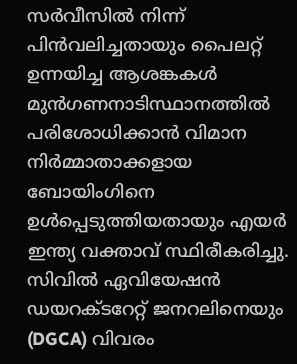സർവീസിൽ നിന്ന് പിൻവലിച്ചതായും പൈലറ്റ് ഉന്നയിച്ച ആശങ്കകൾ മുൻഗണനാടിസ്ഥാനത്തിൽ പരിശോധിക്കാൻ വിമാന നിർമ്മാതാക്കളായ ബോയിംഗിനെ ഉൾപ്പെടുത്തിയതായും എയർ ഇന്ത്യ വക്താവ് സ്ഥിരീകരിച്ചു. സിവിൽ ഏവിയേഷൻ ഡയറക്ടറേറ്റ് ജനറലിനെയും (DGCA) വിവരം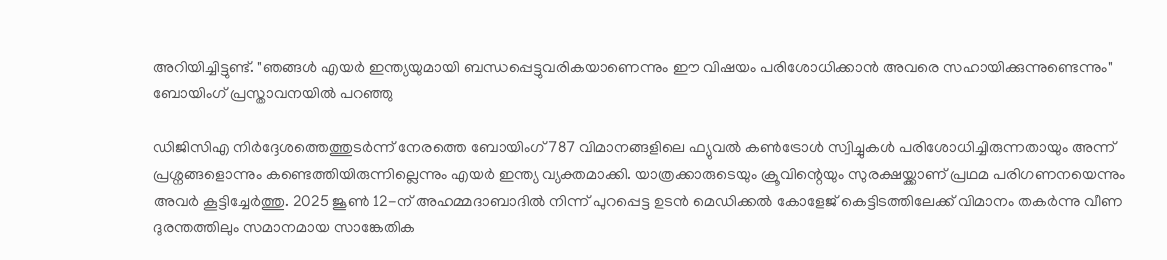അറിയിച്ചിട്ടുണ്ട്. "ഞങ്ങൾ എയർ ഇന്ത്യയുമായി ബന്ധപ്പെട്ടുവരികയാണെന്നും ഈ വിഷയം പരിശോധിക്കാൻ അവരെ സഹായിക്കുന്നുണ്ടെന്നും" ബോയിംഗ് പ്രസ്താവനയിൽ പറഞ്ഞു

ഡിജിസിഎ നിർദ്ദേശത്തെത്തുടർന്ന് നേരത്തെ ബോയിംഗ് 787 വിമാനങ്ങളിലെ ഫ്യുവൽ കൺട്രോൾ സ്വിച്ചുകൾ പരിശോധിച്ചിരുന്നതായും അന്ന് പ്രശ്നങ്ങളൊന്നും കണ്ടെത്തിയിരുന്നില്ലെന്നും എയർ ഇന്ത്യ വ്യക്തമാക്കി. യാത്രക്കാരുടെയും ക്രൂവിന്റെയും സുരക്ഷയ്ക്കാണ് പ്രഥമ പരിഗണനയെന്നും അവർ കൂട്ടിച്ചേർത്തു. 2025 ജൂൺ 12-ന് അഹമ്മദാബാദിൽ നിന്ന് പുറപ്പെട്ട ഉടൻ മെഡിക്കൽ കോളേജ് കെട്ടിടത്തിലേക്ക് വിമാനം തകർന്നു വീണ ദുരന്തത്തിലും സമാനമായ സാങ്കേതിക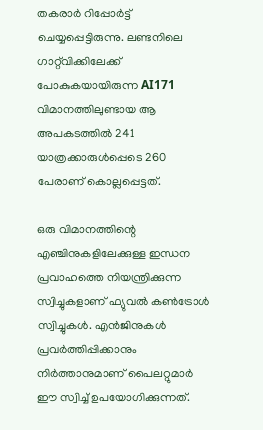തകരാർ റിപ്പോർട്ട് ചെയ്യപ്പെട്ടിരുന്നു. ലണ്ടനിലെ ഗാറ്റ്‌വിക്കിലേക്ക് പോകുകയായിരുന്ന AI171 വിമാനത്തിലുണ്ടായ ആ അപകടത്തിൽ 241 യാത്രക്കാരുൾപ്പെടെ 260 പേരാണ് കൊല്ലപ്പെട്ടത്.

ഒരു വിമാനത്തിന്റെ എഞ്ചിനുകളിലേക്കുള്ള ഇന്ധന പ്രവാഹത്തെ നിയന്ത്രിക്കുന്ന സ്വിച്ചുകളാണ് ഫ്യുവൽ കൺട്രോൾ സ്വിച്ചുകൾ. എൻജിനുകൾ പ്രവർത്തിപ്പിക്കാനും നിർത്താനുമാണ് പൈലറ്റുമാർ ഈ സ്വിച്ച് ഉപയോഗിക്കുന്നത്.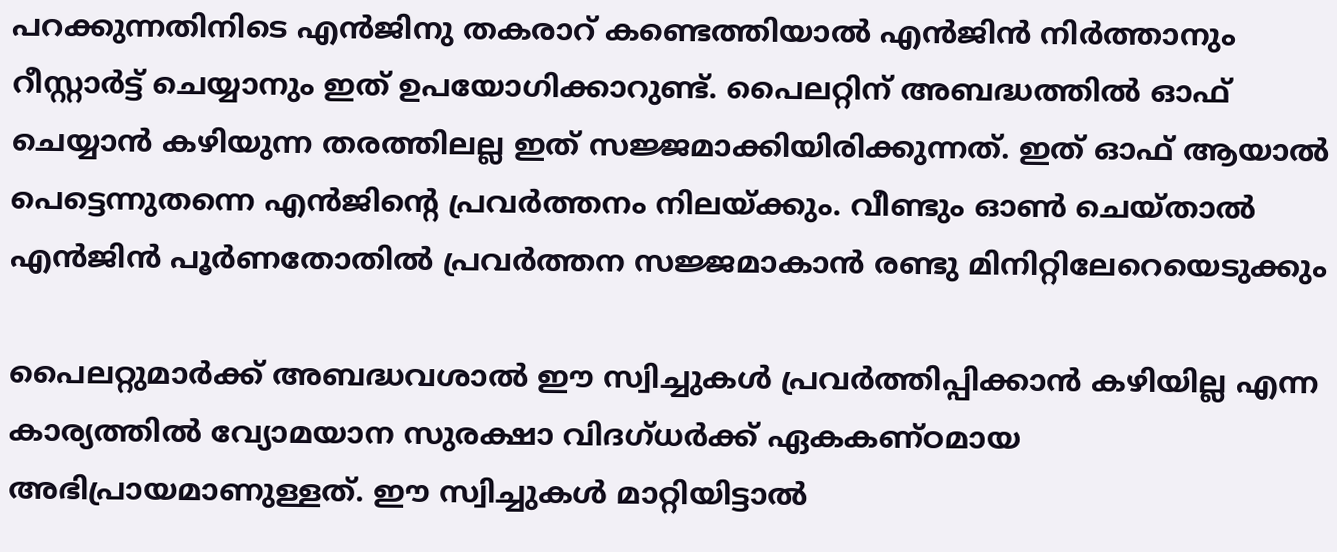പറക്കുന്നതിനിടെ എൻജിനു തകരാറ് കണ്ടെത്തിയാൽ എൻജിൻ നിർത്താനും റീസ്റ്റാർട്ട് ചെയ്യാനും ഇത് ഉപയോഗിക്കാറുണ്ട്. പൈലറ്റിന് അബദ്ധത്തിൽ ഓഫ് ചെയ്യാൻ കഴിയുന്ന തരത്തിലല്ല ഇത് സജ്ജമാക്കിയിരിക്കുന്നത്. ഇത് ഓഫ് ആയാൽ പെട്ടെന്നുതന്നെ എൻജിന്റെ പ്രവർത്തനം നിലയ്ക്കും. വീണ്ടും ഓൺ ചെയ്താൽ എൻജിൻ പൂർണതോതിൽ പ്രവർത്തന സജ്ജമാകാൻ രണ്ടു മിനിറ്റിലേറെയെടുക്കും

പൈലറ്റുമാർക്ക് അബദ്ധവശാൽ ഈ സ്വിച്ചുകൾ പ്രവർത്തിപ്പിക്കാൻ കഴിയില്ല എന്ന കാര്യത്തിൽ വ്യോമയാന സുരക്ഷാ വിദഗ്ധർക്ക് ഏകകണ്ഠമായ അഭിപ്രായമാണുള്ളത്. ഈ സ്വിച്ചുകൾ മാറ്റിയിട്ടാൽ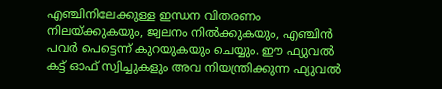എഞ്ചിനിലേക്കുള്ള ഇന്ധന വിതരണം നിലയ്ക്കുകയും, ജ്വലനം നിൽക്കുകയും, എഞ്ചിൻ പവർ പെട്ടെന്ന് കുറയുകയും ചെയ്യും. ഈ ഫ്യുവൽ കട്ട് ഓഫ് സ്വിച്ചുകളും അവ നിയന്ത്രിക്കുന്ന ഫ്യുവൽ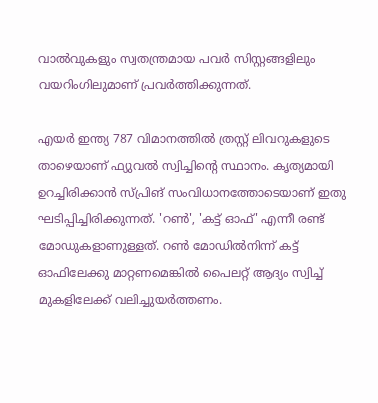വാൽവുകളും സ്വതന്ത്രമായ പവർ സിസ്റ്റങ്ങളിലും വയറിംഗിലുമാണ് പ്രവർത്തിക്കുന്നത്.

എയർ ഇന്ത്യ 787 വിമാനത്തിൽ ത്രസ്റ്റ് ലിവറുകളുടെ താഴെയാണ് ഫ്യുവൽ സ്വിച്ചിന്റെ സ്ഥാനം. കൃത്യമായി ഉറച്ചിരിക്കാൻ സ്പ്രിങ് സംവിധാനത്തോടെയാണ് ഇതു ഘടിപ്പിച്ചിരിക്കുന്നത്. 'റൺ', 'കട്ട് ഓഫ്' എന്നീ രണ്ട് മോഡുകളാണുള്ളത്. റൺ മോഡിൽനിന്ന് കട്ട് ഓഫിലേക്കു മാറ്റണമെങ്കിൽ പൈലറ്റ് ആദ്യം സ്വിച്ച് മുകളിലേക്ക് വലിച്ചുയർത്തണം.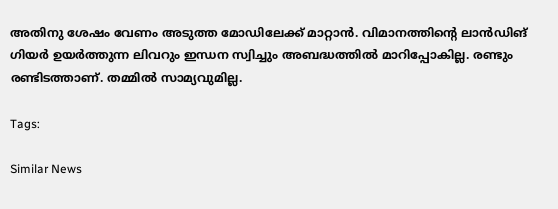അതിനു ശേഷം വേണം അടുത്ത മോഡിലേക്ക് മാറ്റാൻ. വിമാനത്തിന്റെ ലാൻഡിങ് ഗിയർ ഉയർത്തുന്ന ലിവറും ഇന്ധന സ്വിച്ചും അബദ്ധത്തിൽ മാറിപ്പോകില്ല. രണ്ടും രണ്ടിടത്താണ്. തമ്മിൽ സാമ്യവുമില്ല.

Tags:

Similar News